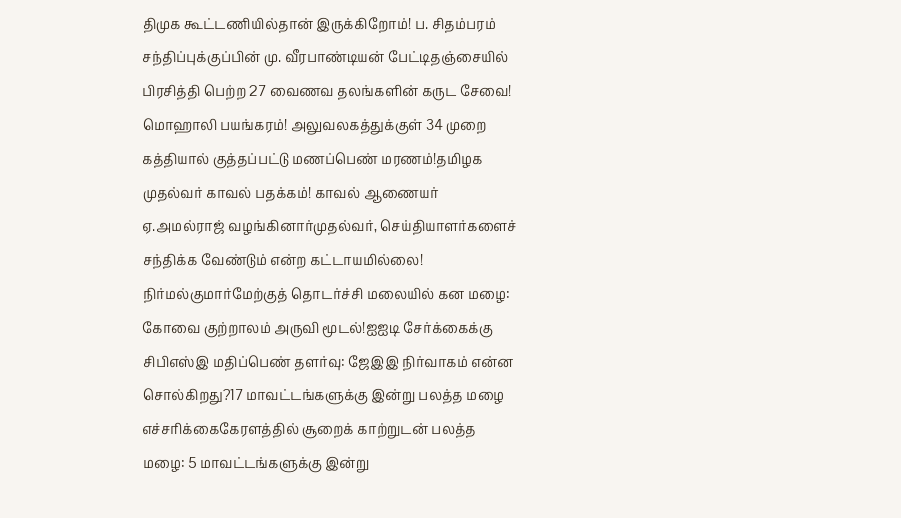திமுக கூட்டணியில்தான் இருக்கிறோம்! ப. சிதம்பரம் சந்திப்புக்குப்பின் மு. வீரபாண்டியன் பேட்டிதஞ்சையில் பிரசித்தி பெற்ற 27 வைணவ தலங்களின் கருட சேவை! மொஹாலி பயங்கரம்! அலுவலகத்துக்குள் 34 முறை கத்தியால் குத்தப்பட்டு மணப்பெண் மரணம்!தமிழக முதல்வர் காவல் பதக்கம்! காவல் ஆணையர் ஏ.அமல்ராஜ் வழங்கினார்முதல்வர், செய்தியாளர்களைச் சந்திக்க வேண்டும் என்ற கட்டாயமில்லை! நிர்மல்குமார்மேற்குத் தொடர்ச்சி மலையில் கன மழை: கோவை குற்றாலம் அருவி மூடல்!ஐஐடி சேர்க்கைக்கு சிபிஎஸ்இ மதிப்பெண் தளர்வு: ஜேஇஇ நிர்வாகம் என்ன சொல்கிறது?17 மாவட்டங்களுக்கு இன்று பலத்த மழை எச்சரிக்கைகேரளத்தில் சூறைக் காற்றுடன் பலத்த மழை: 5 மாவட்டங்களுக்கு இன்று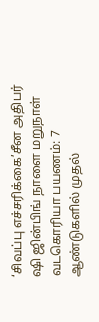‘சிவப்பு எச்சரிக்கை’சீன அதிபர் ஷி ஜின்பிங் நாளை மறுநாள் வடகொரியா பயணம்: 7 ஆண்டுகளில் முதல்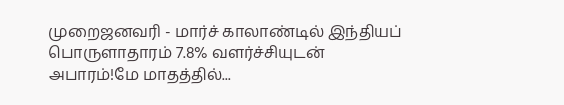முறைஜனவரி - மார்ச் காலாண்டில் இந்தியப் பொருளாதாரம் 7.8% வளர்ச்சியுடன் அபாரம்!மே மாதத்தில்...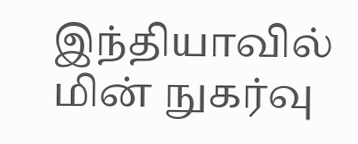இந்தியாவில் மின் நுகர்வு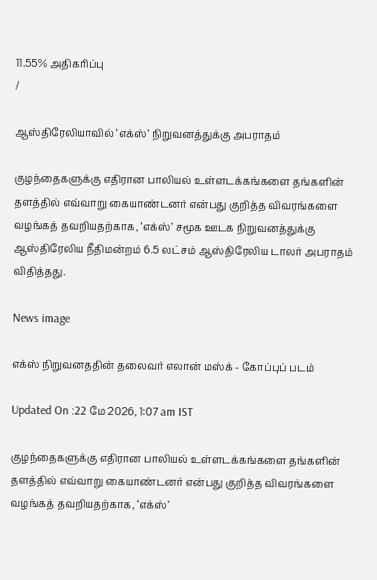11.55% அதிகரிப்பு
/

ஆஸ்திரேலியாவில் ‘எக்ஸ்’ நிறுவனத்துக்கு அபராதம்

குழந்தைகளுக்கு எதிரான பாலியல் உள்ளடக்கங்களை தங்களின் தளத்தில் எவ்வாறு கையாண்டனர் என்பது குறித்த விவரங்களை வழங்கத் தவறியதற்காக, ‘எக்ஸ்’ சமூக ஊடக நிறுவனத்துக்கு ஆஸ்திரேலிய நீதிமன்றம் 6.5 லட்சம் ஆஸ்திரேலிய டாலர் அபராதம் விதித்தது.

News image

எக்ஸ் நிறுவனததின் தலைவர் எலான் மஸ்க் - கோப்புப் படம்

Updated On :22 மே 2026, 1:07 am IST

குழந்தைகளுக்கு எதிரான பாலியல் உள்ளடக்கங்களை தங்களின் தளத்தில் எவ்வாறு கையாண்டனர் என்பது குறித்த விவரங்களை வழங்கத் தவறியதற்காக, ‘எக்ஸ்’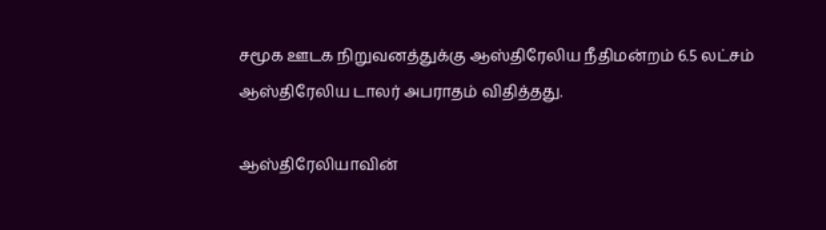சமூக ஊடக நிறுவனத்துக்கு ஆஸ்திரேலிய நீதிமன்றம் 6.5 லட்சம் ஆஸ்திரேலிய டாலர் அபராதம் விதித்தது.

ஆஸ்திரேலியாவின்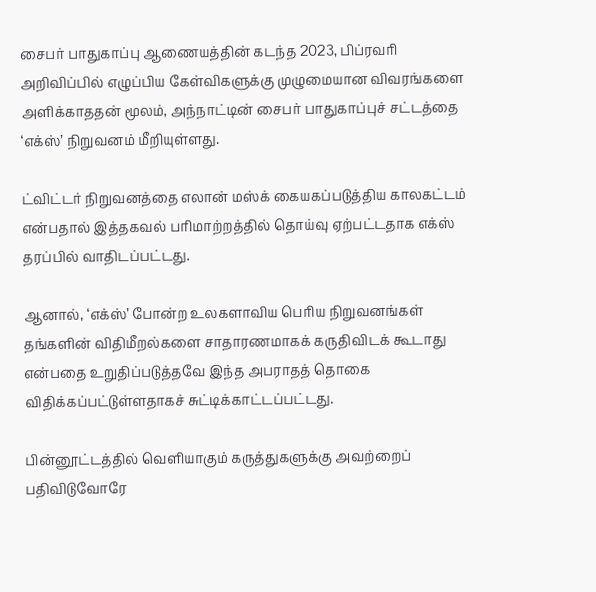சைபர் பாதுகாப்பு ஆணையத்தின் கடந்த 2023, பிப்ரவரி அறிவிப்பில் எழுப்பிய கேள்விகளுக்கு முழுமையான விவரங்களை அளிக்காததன் மூலம், அந்நாட்டின் சைபர் பாதுகாப்புச் சட்டத்தை ‘எக்ஸ்’ நிறுவனம் மீறியுள்ளது.

ட்விட்டர் நிறுவனத்தை எலான் மஸ்க் கையகப்படுத்திய காலகட்டம் என்பதால் இத்தகவல் பரிமாற்றத்தில் தொய்வு ஏற்பட்டதாக எக்ஸ் தரப்பில் வாதிடப்பட்டது.

ஆனால், ‘எக்ஸ்’ போன்ற உலகளாவிய பெரிய நிறுவனங்கள் தங்களின் விதிமீறல்களை சாதாரணமாகக் கருதிவிடக் கூடாது என்பதை உறுதிப்படுத்தவே இந்த அபராதத் தொகை விதிக்கப்பட்டுள்ளதாகச் சுட்டிக்காட்டப்பட்டது.

பின்னூட்டத்தில் வெளியாகும் கருத்துகளுக்கு அவற்றைப் பதிவிடுவோரே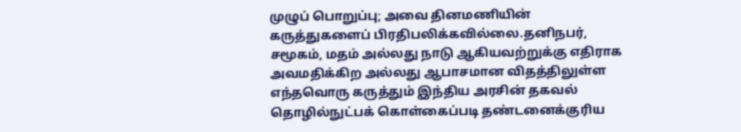முழுப் பொறுப்பு; அவை தினமணியின் கருத்துகளைப் பிரதிபலிக்கவில்லை.தனிநபர், சமூகம், மதம் அல்லது நாடு ஆகியவற்றுக்கு எதிராக அவமதிக்கிற அல்லது ஆபாசமான விதத்திலுள்ள எந்தவொரு கருத்தும் இந்திய அரசின் தகவல் தொழில்நுட்பக் கொள்கைப்படி தண்டனைக்குரிய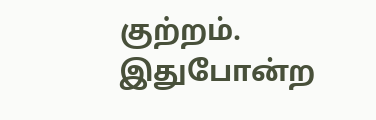குற்றம். இதுபோன்ற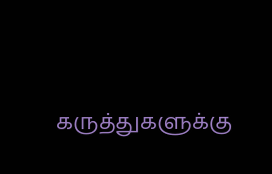கருத்துகளுக்கு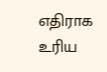எதிராக உரிய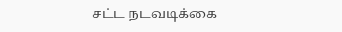சட்ட நடவடிக்கை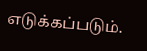எடுக்கப்படும்.